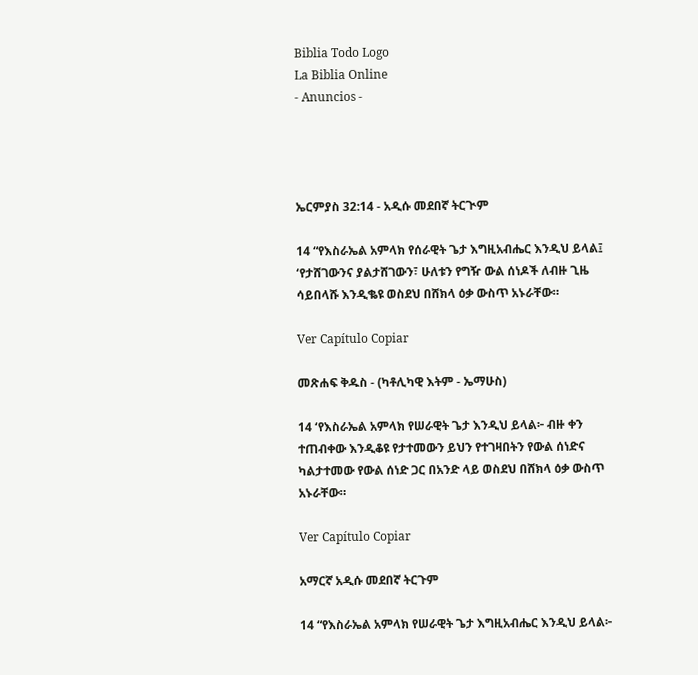Biblia Todo Logo
La Biblia Online
- Anuncios -




ኤርምያስ 32:14 - አዲሱ መደበኛ ትርጒም

14 “የእስራኤል አምላክ የሰራዊት ጌታ እግዚአብሔር እንዲህ ይላል፤ ‘የታሸገውንና ያልታሸገውን፣ ሁለቱን የግዥ ውል ሰነዶች ለብዙ ጊዜ ሳይበላሹ እንዲቈዩ ወስደህ በሸክላ ዕቃ ውስጥ አኑራቸው።

Ver Capítulo Copiar

መጽሐፍ ቅዱስ - (ካቶሊካዊ እትም - ኤማሁስ)

14 ‘የእስራኤል አምላክ የሠራዊት ጌታ እንዲህ ይላል፦ ብዙ ቀን ተጠብቀው እንዲቆዩ የታተመውን ይህን የተገዛበትን የውል ሰነድና ካልታተመው የውል ሰነድ ጋር በአንድ ላይ ወስደህ በሸክላ ዕቃ ውስጥ አኑራቸው።

Ver Capítulo Copiar

አማርኛ አዲሱ መደበኛ ትርጉም

14 “የእስራኤል አምላክ የሠራዊት ጌታ እግዚአብሔር እንዲህ ይላል፦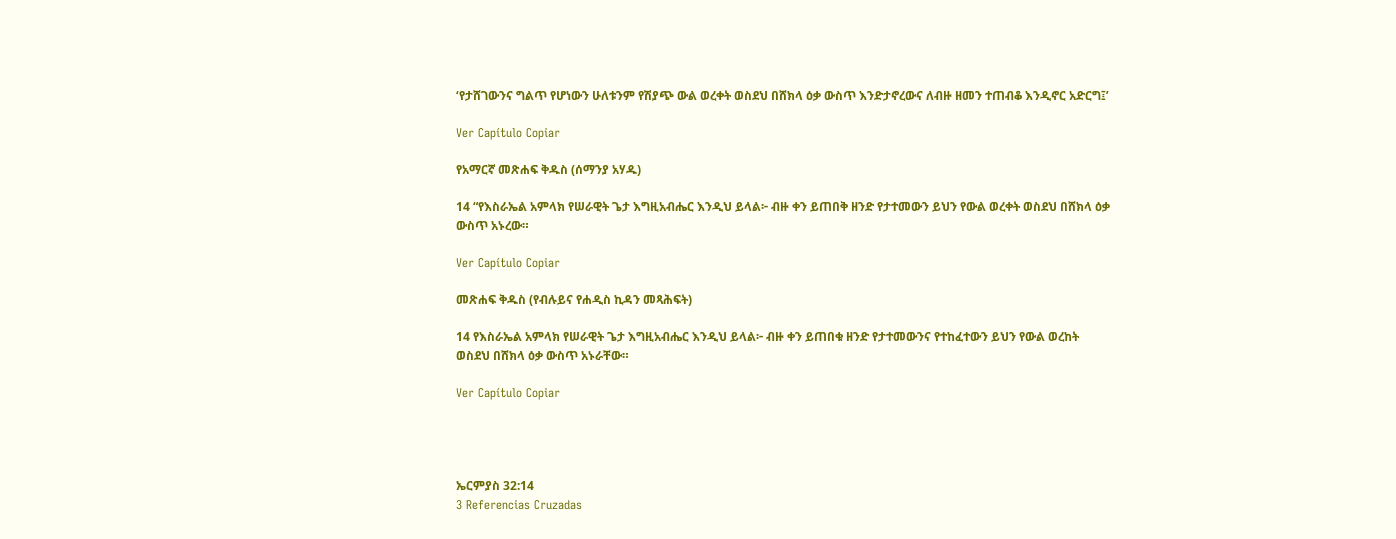‘የታሸገውንና ግልጥ የሆነውን ሁለቱንም የሽያጭ ውል ወረቀት ወስደህ በሸክላ ዕቃ ውስጥ እንድታኖረውና ለብዙ ዘመን ተጠብቆ እንዲኖር አድርግ፤’

Ver Capítulo Copiar

የአማርኛ መጽሐፍ ቅዱስ (ሰማንያ አሃዱ)

14 “የእስራኤል አምላክ የሠራዊት ጌታ እግዚአብሔር እንዲህ ይላል፦ ብዙ ቀን ይጠበቅ ዘንድ የታተመውን ይህን የውል ወረቀት ወስደህ በሸክላ ዕቃ ውስጥ አኑረው።

Ver Capítulo Copiar

መጽሐፍ ቅዱስ (የብሉይና የሐዲስ ኪዳን መጻሕፍት)

14 የእስራኤል አምላክ የሠራዊት ጌታ እግዚአብሔር እንዲህ ይላል፦ ብዙ ቀን ይጠበቁ ዘንድ የታተመውንና የተከፈተውን ይህን የውል ወረከት ወስደህ በሸክላ ዕቃ ውስጥ አኑራቸው።

Ver Capítulo Copiar




ኤርምያስ 32:14
3 Referencias Cruzadas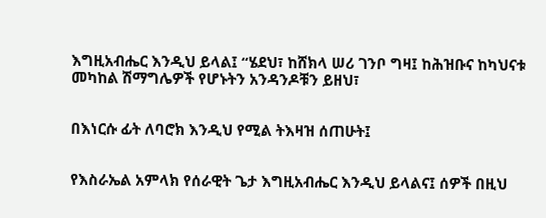እግዚአብሔር እንዲህ ይላል፤ “ሄደህ፣ ከሸክላ ሠሪ ገንቦ ግዛ፤ ከሕዝቡና ከካህናቱ መካከል ሽማግሌዎች የሆኑትን አንዳንዶቹን ይዘህ፣


በእነርሱ ፊት ለባሮክ እንዲህ የሚል ትእዛዝ ሰጠሁት፤


የእስራኤል አምላክ የሰራዊት ጌታ እግዚአብሔር እንዲህ ይላልና፤ ሰዎች በዚህ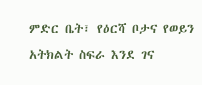ምድር ቤት፣ የዕርሻ ቦታና የወይን አትክልት ስፍራ እንደ ገና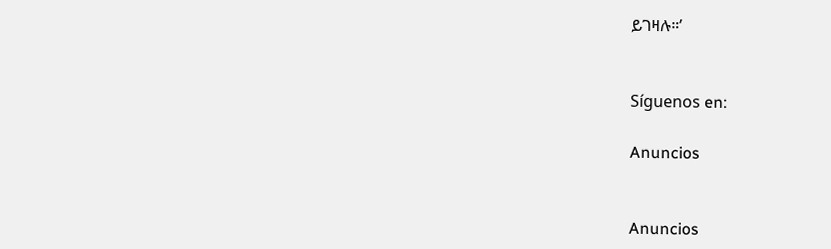ይገዛሉ።’


Síguenos en:

Anuncios


Anuncios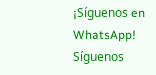¡Síguenos en WhatsApp! Síguenos